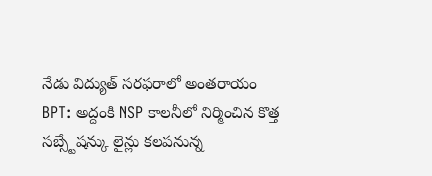నేడు విద్యుత్ సరఫరాలో అంతరాయం
BPT: అద్దంకి NSP కాలనీలో నిర్మించిన కొత్త సబ్స్టేషన్కు లైన్లు కలపనున్న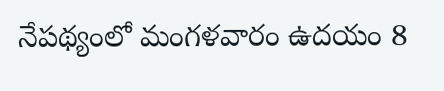నేపథ్యంలో మంగళవారం ఉదయం 8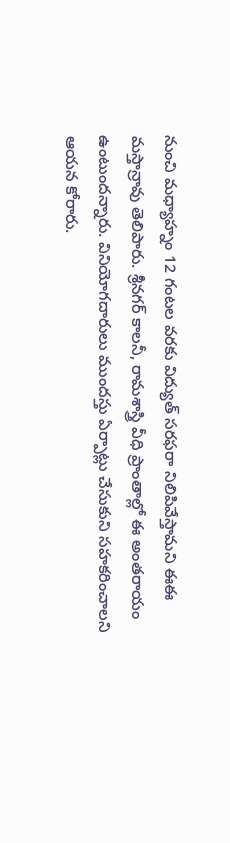నుంచి మధ్యాహ్నం 12 గంటల వరకు విద్యుత్ సరఫరా నిలిపివేస్తామని ఈఈ మస్తాన్రావు తెలిపారు. శ్రీనగర్ కాలనీ, రామశాస్త్రి వీధి ప్రాంతాల్లో ఈ అంతరాయం ఉంటుందన్నారు. వినియోగదారులు ముందస్తు ఏర్పాట్లు చేసుకుని సహకరించాలని ఆయన కోరారు.